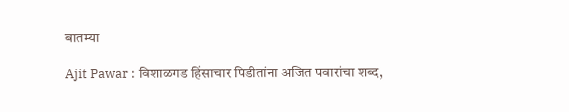बातम्या

Ajit Pawar : विशाळगड हिंसाचार पिडीतांना अजित पवारांचा शब्द,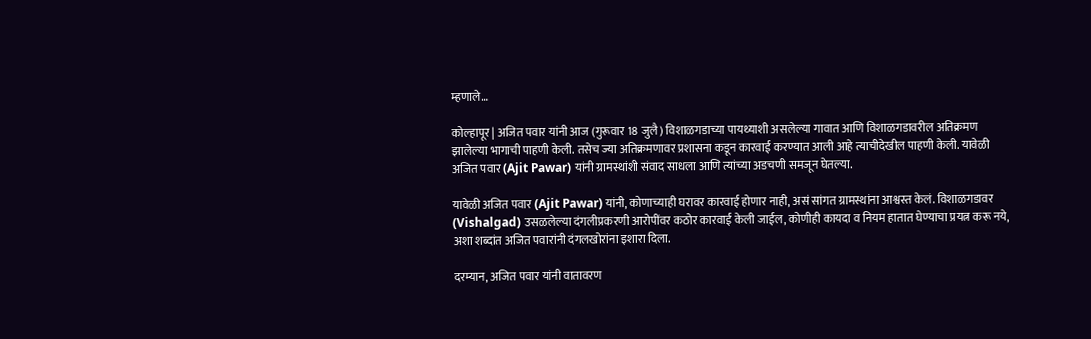म्हणाले…

कोल्हापूर | अजित पवार यांनी आज (गुरूवार 18 जुलै) विशाळगडाच्या पायथ्याशी असलेल्या गावात आणि विशाळगडावरील अतिक्रमण झालेल्या भागाची पाहणी केली. तसेच ज्या अतिक्रमणावर प्रशासना कडून कारवाई करण्यात आली आहे त्याचीदेखील पाहणी केली. यावेळी अजित पवार (Ajit Pawar) यांनी ग्रामस्थांशी संवाद साधला आणि त्यांच्या अडचणी समजून घेतल्या.

यावेळी अजित पवार (Ajit Pawar) यांनी, कोणाच्याही घरावर कारवाई होणार नाही, असं सांगत ग्रामस्थांना आश्वस्त केलं. विशाळगडावर (Vishalgad) उसळलेल्या दंगलीप्रकरणी आरोपींवर कठोर कारवाई केली जाईल, कोणीही कायदा व नियम हातात घेण्याचा प्रयत्न करू नये, अशा शब्दांत अजित पवारांनी दंगलखोरांना इशारा दिला.

दरम्यान, अजित पवार यांनी वातावरण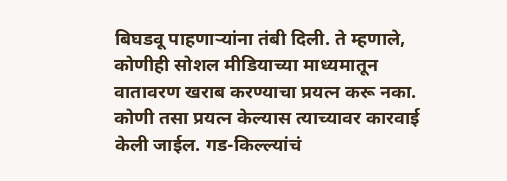बिघडवू पाहणाऱ्यांना तंबी दिली. ते म्हणाले, कोणीही सोशल मीडियाच्या माध्यमातून वातावरण खराब करण्याचा प्रयत्न करू नका. कोणी तसा प्रयत्न केल्यास त्याच्यावर कारवाई केली जाईल. गड-किल्ल्यांचं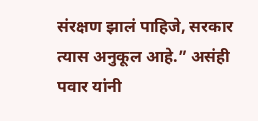संरक्षण झालं पाहिजे, सरकार त्यास अनुकूल आहे.” असंही पवार यांनी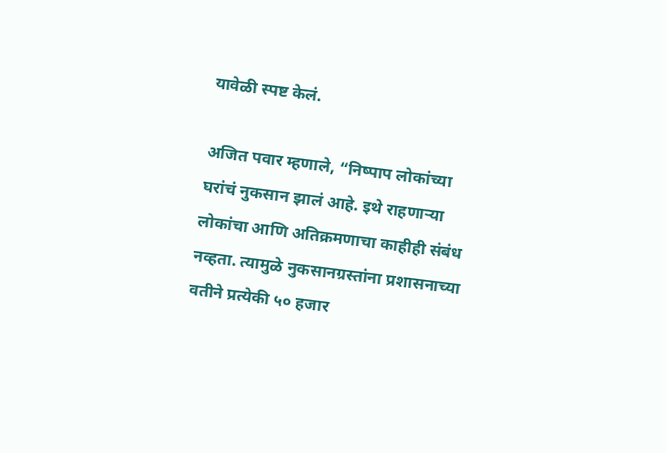यावेळी स्पष्ट केलं.

अजित पवार म्हणाले, “निष्पाप लोकांच्या घरांचं नुकसान झालं आहे. इथे राहणाऱ्या लोकांचा आणि अतिक्रमणाचा काहीही संबंध नव्हता. त्यामुळे नुकसानग्रस्तांना प्रशासनाच्या वतीने प्रत्येकी ५० हजार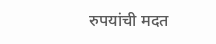रुपयांची मदत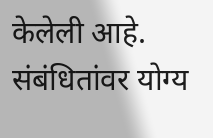केलेली आहे. संबंधितांवर योग्य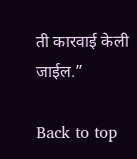ती कारवाई केली जाईल.”

Back to top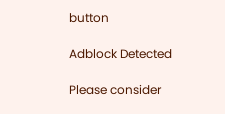button

Adblock Detected

Please consider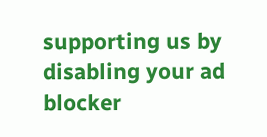supporting us by disabling your ad blocker